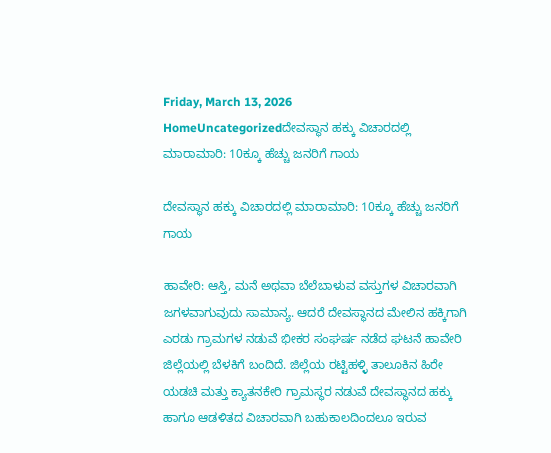Friday, March 13, 2026
HomeUncategorizedದೇವಸ್ಥಾನ ಹಕ್ಕು ವಿಚಾರದಲ್ಲಿ ಮಾರಾಮಾರಿ: 10ಕ್ಕೂ ಹೆಚ್ಚು ಜನರಿಗೆ ಗಾಯ

ದೇವಸ್ಥಾನ ಹಕ್ಕು ವಿಚಾರದಲ್ಲಿ ಮಾರಾಮಾರಿ: 10ಕ್ಕೂ ಹೆಚ್ಚು ಜನರಿಗೆ ಗಾಯ

ಹಾವೇರಿ: ಆಸ್ತಿ, ಮನೆ ಅಥವಾ ಬೆಲೆಬಾಳುವ ವಸ್ತುಗಳ ವಿಚಾರವಾಗಿ ಜಗಳವಾಗುವುದು ಸಾಮಾನ್ಯ. ಆದರೆ ದೇವಸ್ಥಾನದ ಮೇಲಿನ ಹಕ್ಕಿಗಾಗಿ ಎರಡು ಗ್ರಾಮಗಳ ನಡುವೆ ಭೀಕರ ಸಂಘರ್ಷ ನಡೆದ ಘಟನೆ ಹಾವೇರಿ ಜಿಲ್ಲೆಯಲ್ಲಿ ಬೆಳಕಿಗೆ ಬಂದಿದೆ. ಜಿಲ್ಲೆಯ ರಟ್ಟಿಹಳ್ಳಿ ತಾಲೂಕಿನ ಹಿರೇ ಯಡಚಿ ಮತ್ತು ಕ್ಯಾತನಕೇರಿ ಗ್ರಾಮಸ್ಥರ ನಡುವೆ ದೇವಸ್ಥಾನದ ಹಕ್ಕು ಹಾಗೂ ಆಡಳಿತದ ವಿಚಾರವಾಗಿ ಬಹುಕಾಲದಿಂದಲೂ ಇರುವ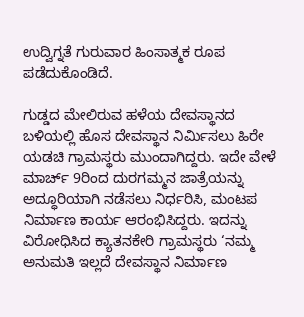ಉದ್ವಿಗ್ನತೆ ಗುರುವಾರ ಹಿಂಸಾತ್ಮಕ ರೂಪ ಪಡೆದುಕೊಂಡಿದೆ.

ಗುಡ್ಡದ ಮೇಲಿರುವ ಹಳೆಯ ದೇವಸ್ಥಾನದ ಬಳಿಯಲ್ಲಿ ಹೊಸ ದೇವಸ್ಥಾನ ನಿರ್ಮಿಸಲು ಹಿರೇ ಯಡಚಿ ಗ್ರಾಮಸ್ಥರು ಮುಂದಾಗಿದ್ದರು. ಇದೇ ವೇಳೆ ಮಾರ್ಚ್ 9ರಿಂದ ದುರಗಮ್ಮನ ಜಾತ್ರೆಯನ್ನು ಅದ್ಧೂರಿಯಾಗಿ ನಡೆಸಲು ನಿರ್ಧರಿಸಿ, ಮಂಟಪ ನಿರ್ಮಾಣ ಕಾರ್ಯ ಆರಂಭಿಸಿದ್ದರು. ಇದನ್ನು ವಿರೋಧಿಸಿದ ಕ್ಯಾತನಕೇರಿ ಗ್ರಾಮಸ್ಥರು ‘ನಮ್ಮ ಅನುಮತಿ ಇಲ್ಲದೆ ದೇವಸ್ಥಾನ ನಿರ್ಮಾಣ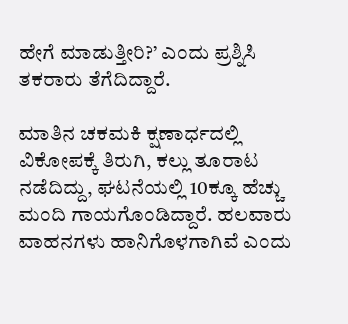ಹೇಗೆ ಮಾಡುತ್ತೀರಿ?’ ಎಂದು ಪ್ರಶ್ನಿಸಿ ತಕರಾರು ತೆಗೆದಿದ್ದಾರೆ.

ಮಾತಿನ ಚಕಮಕಿ ಕ್ಷಣಾರ್ಧದಲ್ಲಿ ವಿಕೋಪಕ್ಕೆ ತಿರುಗಿ, ಕಲ್ಲು ತೂರಾಟ ನಡೆದಿದ್ದು, ಘಟನೆಯಲ್ಲಿ 10ಕ್ಕೂ ಹೆಚ್ಚು ಮಂದಿ ಗಾಯಗೊಂಡಿದ್ದಾರೆ. ಹಲವಾರು ವಾಹನಗಳು ಹಾನಿಗೊಳಗಾಗಿವೆ ಎಂದು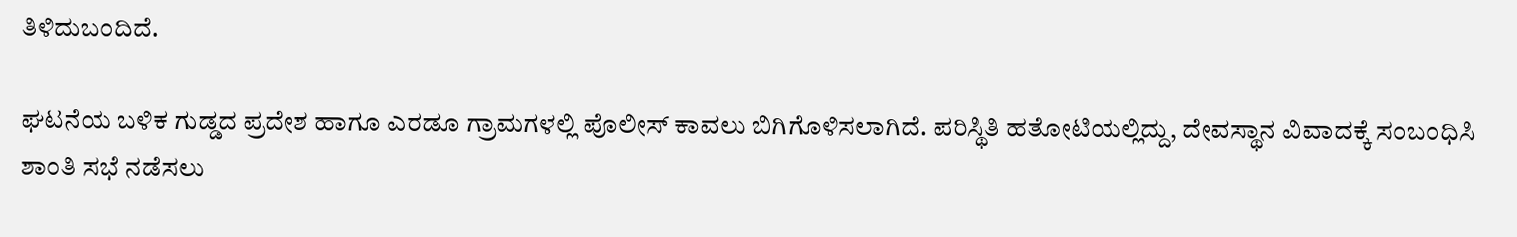ತಿಳಿದುಬಂದಿದೆ.

ಘಟನೆಯ ಬಳಿಕ ಗುಡ್ಡದ ಪ್ರದೇಶ ಹಾಗೂ ಎರಡೂ ಗ್ರಾಮಗಳಲ್ಲಿ ಪೊಲೀಸ್ ಕಾವಲು ಬಿಗಿಗೊಳಿಸಲಾಗಿದೆ. ಪರಿಸ್ಥಿತಿ ಹತೋಟಿಯಲ್ಲಿದ್ದು, ದೇವಸ್ಥಾನ ವಿವಾದಕ್ಕೆ ಸಂಬಂಧಿಸಿ ಶಾಂತಿ ಸಭೆ ನಡೆಸಲು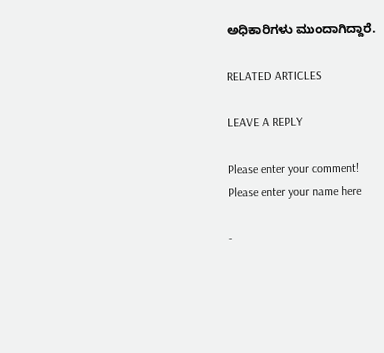ಅಧಿಕಾರಿಗಳು ಮುಂದಾಗಿದ್ದಾರೆ.

RELATED ARTICLES

LEAVE A REPLY

Please enter your comment!
Please enter your name here

-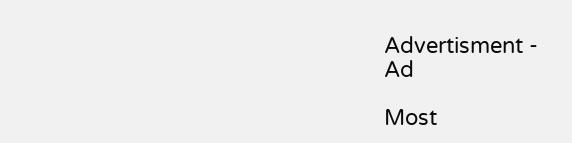Advertisment -
Ad

Most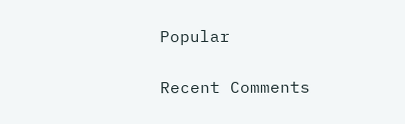Popular

Recent Comments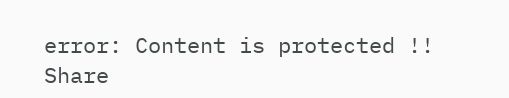error: Content is protected !!
Share